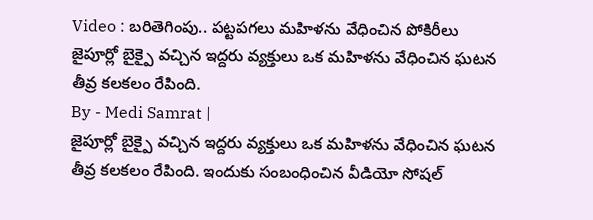Video : బరితెగింపు.. పట్టపగలు మహిళను వేధించిన పోకిరీలు
జైపూర్లో బైక్పై వచ్చిన ఇద్దరు వ్యక్తులు ఒక మహిళను వేధించిన ఘటన తీవ్ర కలకలం రేపింది.
By - Medi Samrat |
జైపూర్లో బైక్పై వచ్చిన ఇద్దరు వ్యక్తులు ఒక మహిళను వేధించిన ఘటన తీవ్ర కలకలం రేపింది. ఇందుకు సంబంధించిన వీడియో సోషల్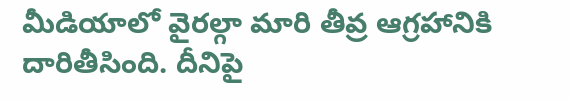మీడియాలో వైరల్గా మారి తీవ్ర ఆగ్రహానికి దారితీసింది. దీనిపై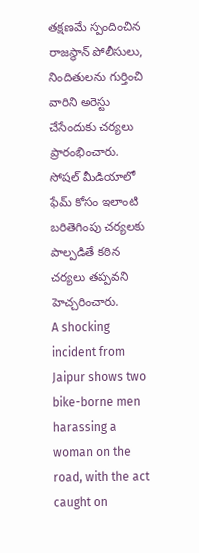తక్షణమే స్పందించిన రాజస్థాన్ పోలీసులు, నిందితులను గుర్తించి వారిని అరెస్టు చేసేందుకు చర్యలు ప్రారంభించారు. సోషల్ మీడియాలో ఫేమ్ కోసం ఇలాంటి బరితెగింపు చర్యలకు పాల్పడితే కఠిన చర్యలు తప్పవని హెచ్చరించారు.
A shocking incident from Jaipur shows two bike-borne men harassing a woman on the road, with the act caught on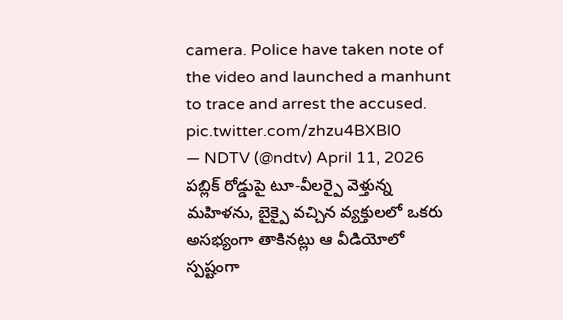camera. Police have taken note of the video and launched a manhunt to trace and arrest the accused. pic.twitter.com/zhzu4BXBl0
— NDTV (@ndtv) April 11, 2026
పబ్లిక్ రోడ్డుపై టూ-వీలర్పై వెళ్తున్న మహిళను, బైక్పై వచ్చిన వ్యక్తులలో ఒకరు అసభ్యంగా తాకినట్లు ఆ వీడియోలో స్పష్టంగా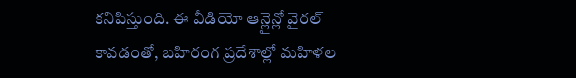కనిపిస్తుంది. ఈ వీడియో ఆన్లైన్లో వైరల్ కావడంతో, బహిరంగ ప్రదేశాల్లో మహిళల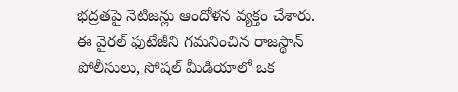భద్రతపై నెటిజన్లు ఆందోళన వ్యక్తం చేశారు. ఈ వైరల్ ఫుటేజీని గమనించిన రాజస్థాన్ పోలీసులు, సోషల్ మీడియాలో ఒక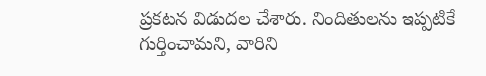ప్రకటన విడుదల చేశారు. నిందితులను ఇప్పటికే గుర్తించామని, వారిని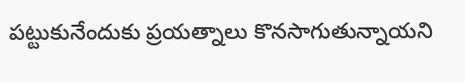పట్టుకునేందుకు ప్రయత్నాలు కొనసాగుతున్నాయని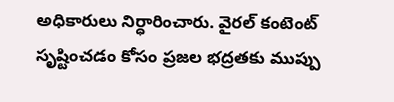అధికారులు నిర్ధారించారు. వైరల్ కంటెంట్ సృష్టించడం కోసం ప్రజల భద్రతకు ముప్పు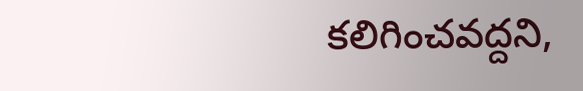కలిగించవద్దని,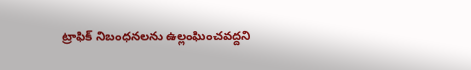ట్రాఫిక్ నిబంధనలను ఉల్లంఘించవద్దని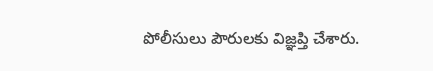పోలీసులు పౌరులకు విజ్ఞప్తి చేశారు.